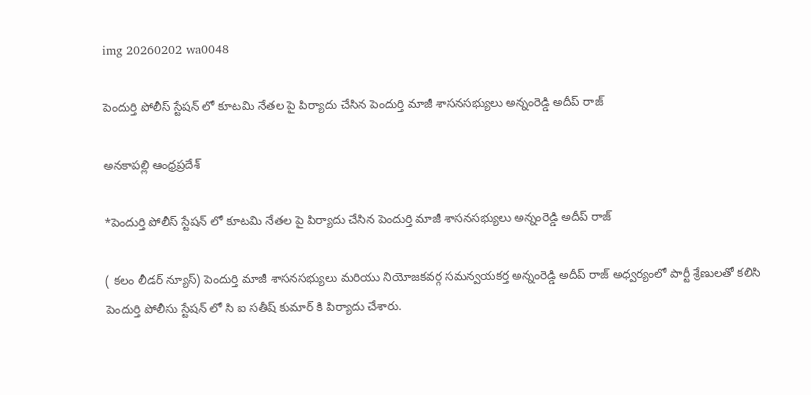img 20260202 wa0048

పెందుర్తి పోలీస్ స్టేషన్ లో కూటమి నేతల పై పిర్యాదు చేసిన పెందుర్తి మాజీ శాసనసభ్యులు అన్నంరెడ్డి అదీప్ రాజ్

అనకాపల్లి ఆంధ్రప్రదేశ్‌

*పెందుర్తి పోలీస్ స్టేషన్ లో కూటమి నేతల పై పిర్యాదు చేసిన పెందుర్తి మాజీ శాసనసభ్యులు అన్నంరెడ్డి అదీప్ రాజ్

( కలం లీడర్ న్యూస్) పెందుర్తి మాజీ శాసనసభ్యులు మరియు నియోజకవర్గ సమన్వయకర్త అన్నంరెడ్డి అదీప్ రాజ్ అధ్వర్యంలో పార్టీ శ్రేణులతో కలిసి పెందుర్తి పోలీసు స్టేషన్ లో సి ఐ సతీష్ కుమార్ కి పిర్యాదు చేశారు.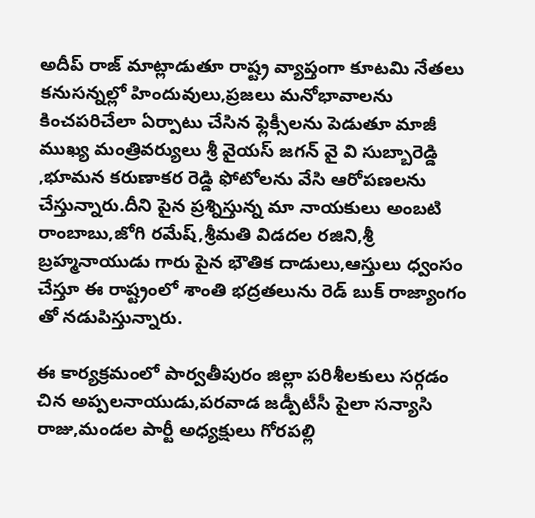అదీప్ రాజ్ మాట్లాడుతూ రాష్ట్ర వ్యాప్తంగా కూటమి నేతలు కనుసన్నల్లో హిందువులు,ప్రజలు మనోభావాలను కించపరిచేలా ఏర్పాటు చేసిన ఫ్లెక్సీలను పెడుతూ మాజీ ముఖ్య మంత్రివర్యులు శ్రీ వైయస్ జగన్ వై వి సుబ్బారెడ్డి ,భూమన కరుణాకర రెడ్డి ఫోటోలను వేసి ఆరోపణలను చేస్తున్నారు.దీని పైన ప్రశ్నిస్తున్న మా నాయకులు అంబటి రాంబాబు,జోగి రమేష్,శ్రీమతి విడదల రజిని,శ్రీ బ్రహ్మనాయుడు గారు పైన భౌతిక దాడులు,ఆస్తులు ధ్వంసం చేస్తూ ఈ రాష్ట్రంలో శాంతి భద్రతలును రెడ్ బుక్ రాజ్యాంగం తో నడుపిస్తున్నారు.

ఈ కార్యక్రమంలో పార్వతీపురం జిల్లా పరిశీలకులు సర్గడం చిన అప్పలనాయుడు,పరవాడ జడ్పీటీసీ పైలా సన్యాసి రాజు,మండల పార్టీ అధ్యక్షులు గోరపల్లి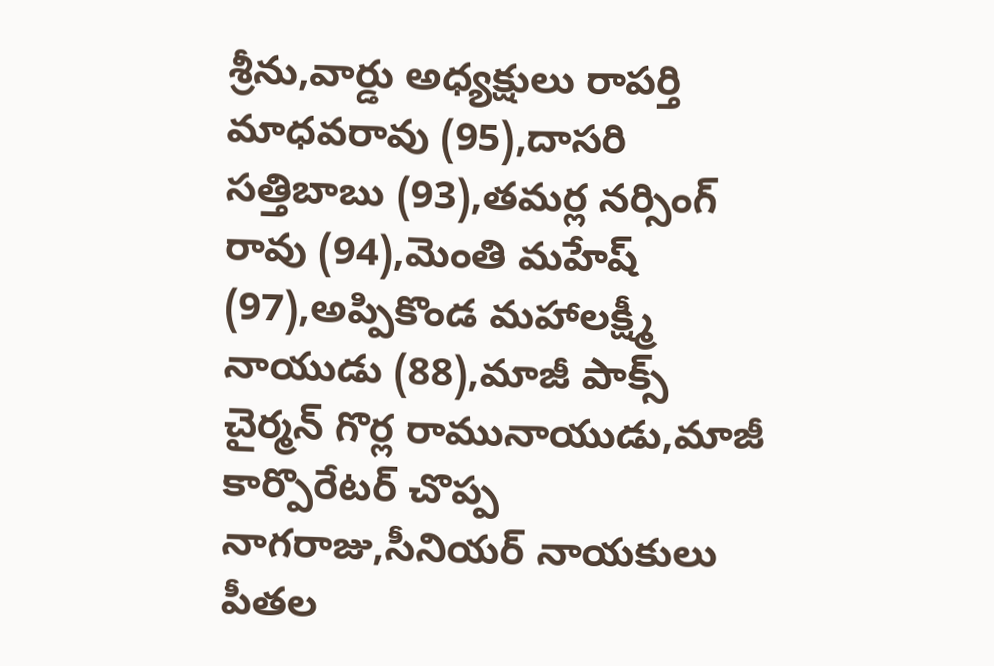శ్రీను,వార్డు అధ్యక్షులు రాపర్తి మాధవరావు (95),దాసరి సత్తిబాబు (93),తమర్ల నర్సింగ్ రావు (94),మెంతి మహేష్ (97),అప్పికొండ మహాలక్ష్మీ నాయుడు (88),మాజీ పాక్స్ చైర్మన్ గొర్ల రామునాయుడు,మాజీ కార్పొరేటర్ చొప్ప నాగరాజు,సీనియర్ నాయకులు పీతల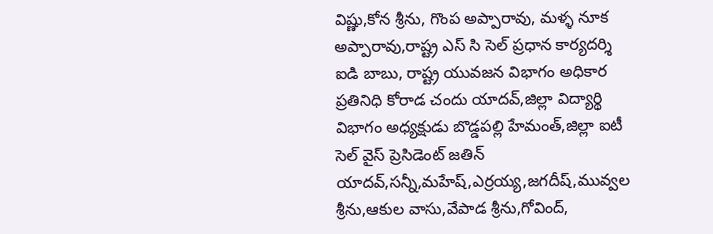విష్ణు,కోన శ్రీను, గొంప అప్పారావు, మళ్ళ నూక అప్పారావు,రాష్ట్ర ఎస్ సి సెల్ ప్రధాన కార్యదర్శి ఐడి బాబు, రాష్ట్ర యువజన విభాగం అధికార ప్రతినిధి కోరాడ చందు యాదవ్,జిల్లా విద్యార్థి విభాగం అధ్యక్షుడు బొడ్డపల్లి హేమంత్,జిల్లా ఐటీ సెల్ వైస్ ప్రెసిడెంట్ జతిన్ యాదవ్,సన్నీ,మహేష్,ఎర్రయ్య,జగదీష్,మువ్వల శ్రీను,ఆకుల వాసు,వేపాడ శ్రీను,గోవింద్,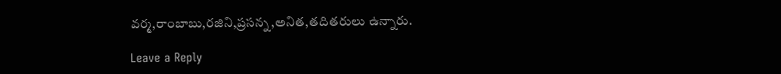వర్మ,రాంబాబు,రజిని,ప్రసన్న,అనిత,తదితరులు ఉన్నారు.

Leave a Reply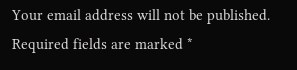Your email address will not be published. Required fields are marked *